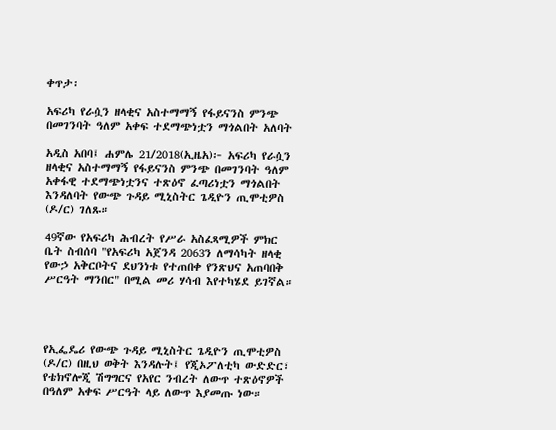ቀጥታ፡

አፍሪካ የራሷን ዘላቂና አስተማማኝ የፋይናንስ ምንጭ በመገንባት ዓለም አቀፍ ተደማጭነቷን ማጎልበት አለባት

አዲስ አበባ፤ ሐምሌ 21/2018(ኢዜአ)፦ አፍሪካ የራሷን ዘላቂና አስተማማኝ የፋይናንስ ምንጭ በመገንባት ዓለም አቀፋዊ ተደማጭነቷንና ተጽዕኖ ፈጣሪነቷን ማጎልበት እንዳለባት የውጭ ጉዳይ ሚኒስትር ጌዲዮን ጢሞቲዎስ (ዶ/ር) ገለጹ።

49ኛው የአፍሪካ ሕብረት የሥራ አስፈጻሚዎች ምክር ቤት ስብሰባ "የአፍሪካ አጀንዳ 2063ን ለማሳካት ዘላቂ የውኃ አቅርቦትና ደህንነቱ የተጠበቀ የንጽህና አጠባበቅ ሥርዓት ማንበር" በሚል መሪ ሃሳብ እየተካሄደ ይገኛል።




የኢፌዴሪ የውጭ ጉዳይ ሚኒስትር ጌዲዮን ጢሞቲዎስ (ዶ/ር) በዚህ ወቅት እንዳሉት፤ የጂኦፖለቲካ ውድድር፣ የቴክኖሎጂ ሽግግርና የአየር ንብረት ለውጥ ተጽዕኖዎች በዓለም አቀፍ ሥርዓት ላይ ለውጥ እያመጡ ነው።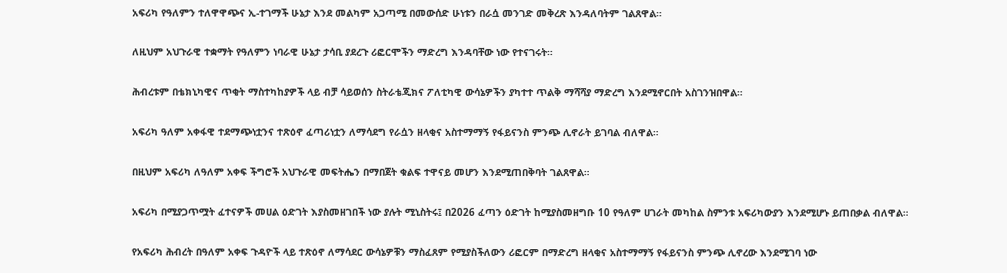አፍሪካ የዓለምን ተለዋዋጭና ኢ-ተገማች ሁኔታ እንደ መልካም አጋጣሚ በመውሰድ ሁነቱን በራሷ መንገድ መቅረጽ እንዳለባትም ገልጸዋል።

ለዚህም አህጉራዊ ተቋማት የዓለምን ነባራዊ ሁኔታ ታሳቢ ያደረጉ ሪፎርሞችን ማድረግ እንዳባቸው ነው የተናገሩት።

ሕብረቱም በቴክኒካዊና ጥቂት ማስተካከያዎች ላይ ብቻ ሳይወሰን ስትራቴጂክና ፖለቲካዊ ውሳኔዎችን ያካተተ ጥልቅ ማሻሻያ ማድረግ እንደሚኖርበት አስገንዝበዋል።

አፍሪካ ዓለም አቀፋዊ ተደማጭነቷንና ተጽዕኖ ፈጣሪነቷን ለማሳደግ የራሷን ዘላቂና አስተማማኝ የፋይናንስ ምንጭ ሊኖራት ይገባል ብለዋል።

በዚህም አፍሪካ ለዓለም አቀፍ ችግሮች አህጉራዊ መፍትሔን በማበጀት ቁልፍ ተዋናይ መሆን እንደሚጠበቅባት ገልጸዋል።

አፍሪካ በሚያጋጥሟት ፈተናዎች መሀል ዕድገት እያስመዘገበች ነው ያሉት ሚኒስትሩ፤ በ2026 ፈጣን ዕድገት ከሚያስመዘግቡ 10 የዓለም ሀገራት መካከል ስምንቱ አፍሪካውያን እንደሚሆኑ ይጠበቃል ብለዋል።

የአፍሪካ ሕብረት በዓለም አቀፍ ጉዳዮች ላይ ተጽዕኖ ለማሳደር ውሳኔዎቹን ማስፈጸም የሚያስችለውን ሪፎርም በማድረግ ዘላቂና አስተማማኝ የፋይናንስ ምንጭ ሊኖረው እንደሚገባ ነው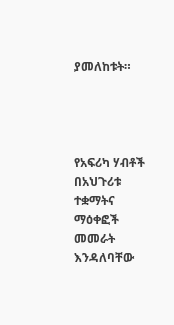ያመለከቱት።




የአፍሪካ ሃብቶች በአህጉሪቱ ተቋማትና ማዕቀፎች መመራት እንዳለባቸው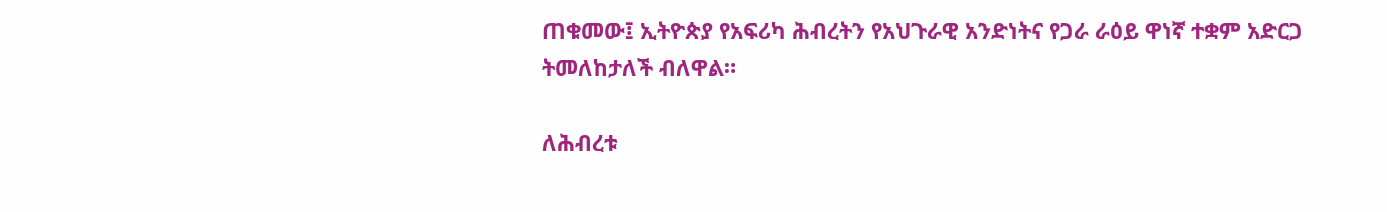ጠቁመው፤ ኢትዮጵያ የአፍሪካ ሕብረትን የአህጉራዊ አንድነትና የጋራ ራዕይ ዋነኛ ተቋም አድርጋ ትመለከታለች ብለዋል።

ለሕብረቱ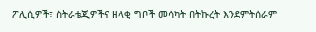ፖሊሲዎች፣ ስትራቴጂዎችና ዘላቂ ግቦች መሳካት በትኩረት እንደምትሰራም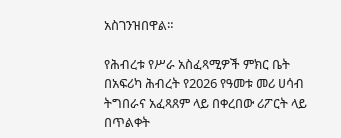አስገንዝበዋል።

የሕብረቱ የሥራ አስፈጻሚዎች ምክር ቤት በአፍሪካ ሕብረት የ2026 የዓመቱ መሪ ሀሳብ ትግበራና አፈጻጸም ላይ በቀረበው ሪፖርት ላይ በጥልቀት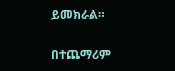ይመክራል።

በተጨማሪም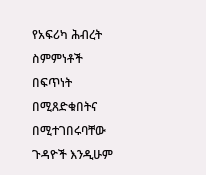የአፍሪካ ሕብረት ስምምነቶች በፍጥነት በሚጸድቁበትና በሚተገበሩባቸው ጉዳዮች እንዲሁም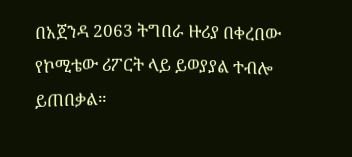በአጀንዳ 2063 ትግበራ ዙሪያ በቀረበው የኮሚቴው ሪፖርት ላይ ይወያያል ተብሎ ይጠበቃል።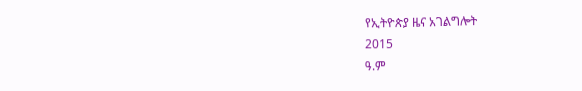የኢትዮጵያ ዜና አገልግሎት
2015
ዓ.ም